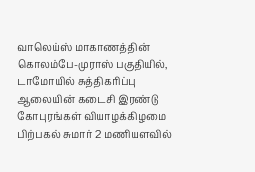வாலெய்ஸ் மாகாணத்தின் கொலம்பே-முராஸ் பகுதியில், டாமோயில் சுத்திகரிப்பு ஆலையின் கடைசி இரண்டு கோபுரங்கள் வியாழக்கிழமை பிற்பகல் சுமார் 2 மணியளவில்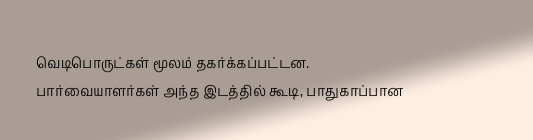வெடிபொருட்கள் மூலம் தகர்க்கப்பட்டன.
பார்வையாளர்கள் அந்த இடத்தில் கூடி, பாதுகாப்பான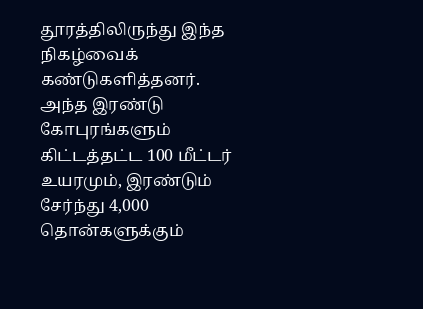தூரத்திலிருந்து இந்த நிகழ்வைக் கண்டுகளித்தனர்.
அந்த இரண்டு கோபுரங்களும் கிட்டத்தட்ட 100 மீட்டர் உயரமும், இரண்டும் சேர்ந்து 4,000 தொன்களுக்கும்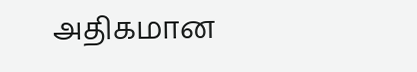அதிகமான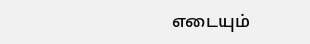எடையும்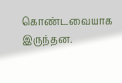கொண்டவையாக இருந்தன.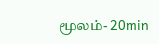மூலம்- 20min